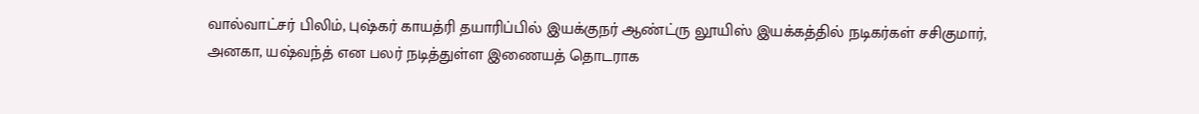வால்வாட்சர் பிலிம், புஷ்கர் காயத்ரி தயாரிப்பில் இயக்குநர் ஆண்ட்ரு லூயிஸ் இயக்கத்தில் நடிகர்கள் சசிகுமார், அனகா, யஷ்வந்த் என பலர் நடித்துள்ள இணையத் தொடராக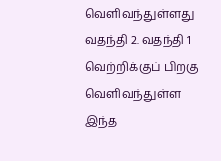வெளிவந்துள்ளது வதந்தி 2. வதந்தி 1 வெற்றிக்குப் பிறகு வெளிவந்துள்ள இந்த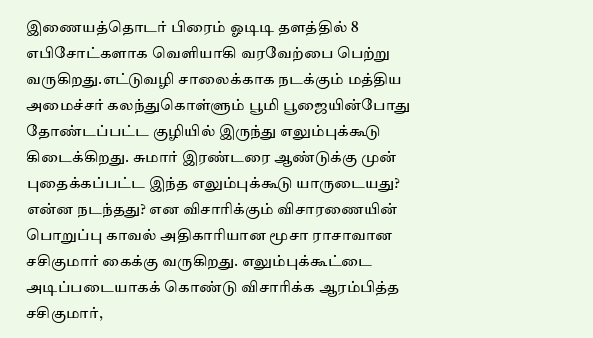இணையத்தொடர் பிரைம் ஓடிடி தளத்தில் 8 எபிசோட்களாக வெளியாகி வரவேற்பை பெற்று வருகிறது.எட்டுவழி சாலைக்காக நடக்கும் மத்திய அமைச்சர் கலந்துகொள்ளும் பூமி பூஜையின்போது தோண்டப்பட்ட குழியில் இருந்து எலும்புக்கூடு கிடைக்கிறது. சுமார் இரண்டரை ஆண்டுக்கு முன் புதைக்கப்பட்ட இந்த எலும்புக்கூடு யாருடையது? என்ன நடந்தது? என விசாரிக்கும் விசாரணையின் பொறுப்பு காவல் அதிகாரியான மூசா ராசாவான சசிகுமார் கைக்கு வருகிறது. எலும்புக்கூட்டை அடிப்படையாகக் கொண்டு விசாரிக்க ஆரம்பித்த சசிகுமார்,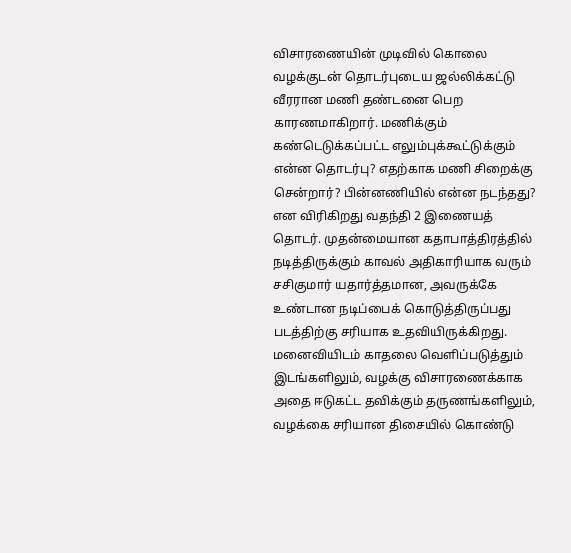விசாரணையின் முடிவில் கொலை வழக்குடன் தொடர்புடைய ஜல்லிக்கட்டு வீரரான மணி தண்டனை பெற காரணமாகிறார். மணிக்கும் கண்டெடுக்கப்பட்ட எலும்புக்கூட்டுக்கும் என்ன தொடர்பு? எதற்காக மணி சிறைக்கு சென்றார்? பின்னணியில் என்ன நடந்தது? என விரிகிறது வதந்தி 2 இணையத் தொடர். முதன்மையான கதாபாத்திரத்தில் நடித்திருக்கும் காவல் அதிகாரியாக வரும் சசிகுமார் யதார்த்தமான, அவருக்கே உண்டான நடிப்பைக் கொடுத்திருப்பது படத்திற்கு சரியாக உதவியிருக்கிறது. மனைவியிடம் காதலை வெளிப்படுத்தும் இடங்களிலும், வழக்கு விசாரணைக்காக அதை ஈடுகட்ட தவிக்கும் தருணங்களிலும், வழக்கை சரியான திசையில் கொண்டு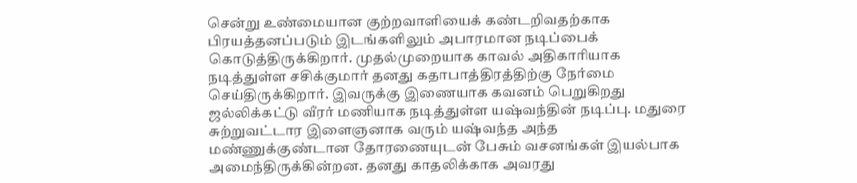சென்று உண்மையான குற்றவாளியைக் கண்டறிவதற்காக பிரயத்தனப்படும் இடங்களிலும் அபாரமான நடிப்பைக் கொடுத்திருக்கிறார். முதல்முறையாக காவல் அதிகாரியாக நடித்துள்ள சசிக்குமார் தனது கதாபாத்திரத்திற்கு நேர்மை செய்திருக்கிறார். இவருக்கு இணையாக கவனம் பெறுகிறது ஜல்லிக்கட்டு வீரர் மணியாக நடித்துள்ள யஷ்வந்தின் நடிப்பு. மதுரை சுற்றுவட்டார இளைஞனாக வரும் யஷ்வந்த அந்த மண்ணுக்குண்டான தோரணையுடன் பேசும் வசனங்கள் இயல்பாக அமைந்திருக்கின்றன. தனது காதலிக்காக அவரது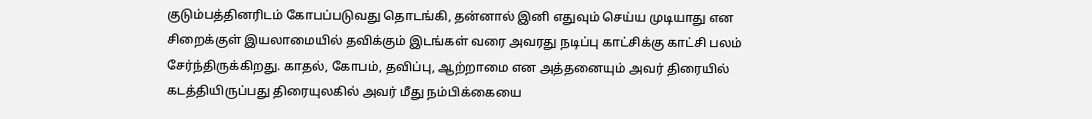குடும்பத்தினரிடம் கோபப்படுவது தொடங்கி, தன்னால் இனி எதுவும் செய்ய முடியாது என சிறைக்குள் இயலாமையில் தவிக்கும் இடங்கள் வரை அவரது நடிப்பு காட்சிக்கு காட்சி பலம் சேர்ந்திருக்கிறது. காதல், கோபம், தவிப்பு, ஆற்றாமை என அத்தனையும் அவர் திரையில் கடத்தியிருப்பது திரையுலகில் அவர் மீது நம்பிக்கையை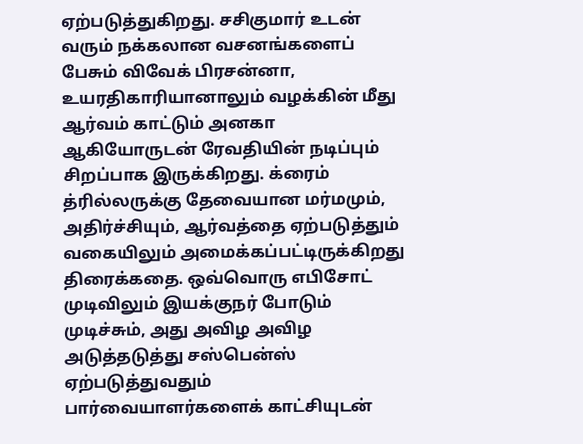ஏற்படுத்துகிறது. சசிகுமார் உடன் வரும் நக்கலான வசனங்களைப் பேசும் விவேக் பிரசன்னா, உயரதிகாரியானாலும் வழக்கின் மீது ஆர்வம் காட்டும் அனகா ஆகியோருடன் ரேவதியின் நடிப்பும் சிறப்பாக இருக்கிறது. க்ரைம் த்ரில்லருக்கு தேவையான மர்மமும், அதிர்ச்சியும், ஆர்வத்தை ஏற்படுத்தும் வகையிலும் அமைக்கப்பட்டிருக்கிறது திரைக்கதை. ஒவ்வொரு எபிசோட் முடிவிலும் இயக்குநர் போடும் முடிச்சும், அது அவிழ அவிழ அடுத்தடுத்து சஸ்பென்ஸ் ஏற்படுத்துவதும் பார்வையாளர்களைக் காட்சியுடன்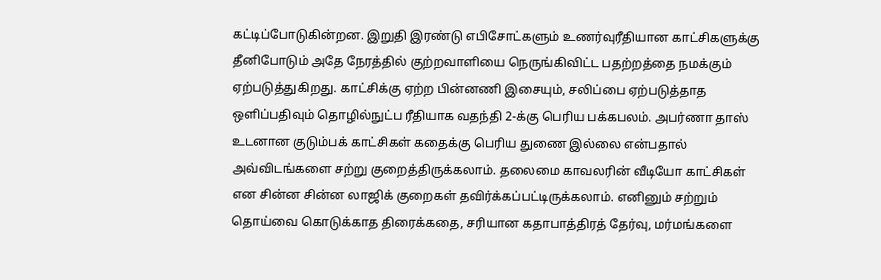கட்டிப்போடுகின்றன. இறுதி இரண்டு எபிசோட்களும் உணர்வுரீதியான காட்சிகளுக்கு தீனிபோடும் அதே நேரத்தில் குற்றவாளியை நெருங்கிவிட்ட பதற்றத்தை நமக்கும் ஏற்படுத்துகிறது. காட்சிக்கு ஏற்ற பின்னணி இசையும், சலிப்பை ஏற்படுத்தாத ஒளிப்பதிவும் தொழில்நுட்ப ரீதியாக வதந்தி 2-க்கு பெரிய பக்கபலம். அபர்ணா தாஸ் உடனான குடும்பக் காட்சிகள் கதைக்கு பெரிய துணை இல்லை என்பதால் அவ்விடங்களை சற்று குறைத்திருக்கலாம். தலைமை காவலரின் வீடியோ காட்சிகள் என சின்ன சின்ன லாஜிக் குறைகள் தவிர்க்கப்பட்டிருக்கலாம். எனினும் சற்றும் தொய்வை கொடுக்காத திரைக்கதை, சரியான கதாபாத்திரத் தேர்வு, மர்மங்களை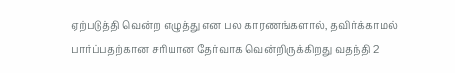ஏற்படுத்தி வென்ற எழுத்து என பல காரணங்களால், தவிர்க்காமல் பார்ப்பதற்கான சரியான தேர்வாக வென்றிருக்கிறது வதந்தி 2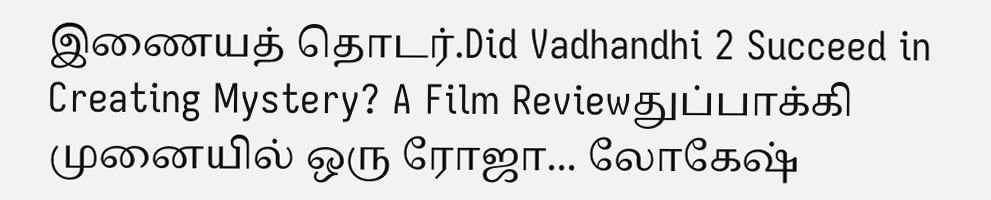இணையத் தொடர்.Did Vadhandhi 2 Succeed in Creating Mystery? A Film Reviewதுப்பாக்கி முனையில் ஒரு ரோஜா... லோகேஷ்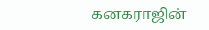கனகராஜின்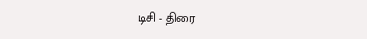டிசி - திரை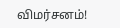விமர்சனம்!